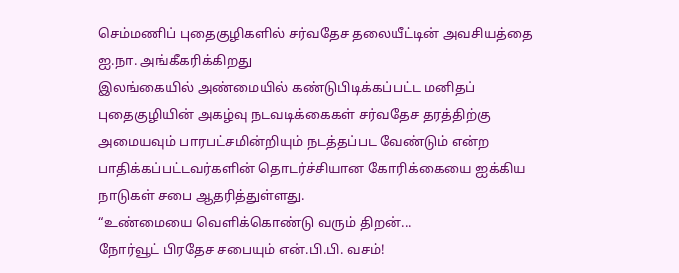செம்மணிப் புதைகுழிகளில் சர்வதேச தலையீட்டின் அவசியத்தை ஐ.நா. அங்கீகரிக்கிறது
இலங்கையில் அண்மையில் கண்டுபிடிக்கப்பட்ட மனிதப் புதைகுழியின் அகழ்வு நடவடிக்கைகள் சர்வதேச தரத்திற்கு அமையவும் பாரபட்சமின்றியும் நடத்தப்பட வேண்டும் என்ற பாதிக்கப்பட்டவர்களின் தொடர்ச்சியான கோரிக்கையை ஐக்கிய நாடுகள் சபை ஆதரித்துள்ளது.
“உண்மையை வெளிக்கொண்டு வரும் திறன்...
நோர்வூட் பிரதேச சபையும் என்.பி.பி. வசம்!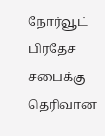நோர்வூட் பிரதேச சபைக்கு தெரிவான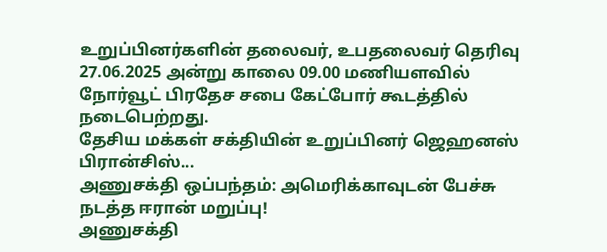உறுப்பினர்களின் தலைவர், உபதலைவர் தெரிவு 27.06.2025 அன்று காலை 09.00 மணியளவில் நோர்வூட் பிரதேச சபை கேட்போர் கூடத்தில் நடைபெற்றது.
தேசிய மக்கள் சக்தியின் உறுப்பினர் ஜெஹனஸ் பிரான்சிஸ்...
அணுசக்தி ஒப்பந்தம்: அமெரிக்காவுடன் பேச்சு நடத்த ஈரான் மறுப்பு!
அணுசக்தி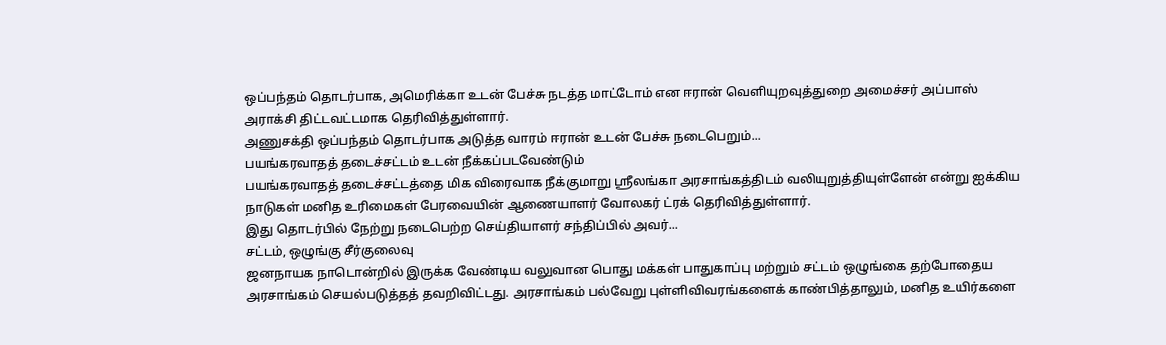ஒப்பந்தம் தொடர்பாக, அமெரிக்கா உடன் பேச்சு நடத்த மாட்டோம் என ஈரான் வெளியுறவுத்துறை அமைச்சர் அப்பாஸ் அராக்சி திட்டவட்டமாக தெரிவித்துள்ளார்.
அணுசக்தி ஒப்பந்தம் தொடர்பாக அடுத்த வாரம் ஈரான் உடன் பேச்சு நடைபெறும்...
பயங்கரவாதத் தடைச்சட்டம் உடன் நீக்கப்படவேண்டும்
பயங்கரவாதத் தடைச்சட்டத்தை மிக விரைவாக நீக்குமாறு ஸ்ரீலங்கா அரசாங்கத்திடம் வலியுறுத்தியுள்ளேன் என்று ஐக்கிய நாடுகள் மனித உரிமைகள் பேரவையின் ஆணையாளர் வோலகர் ட்ரக் தெரிவித்துள்ளார்.
இது தொடர்பில் நேற்று நடைபெற்ற செய்தியாளர் சந்திப்பில் அவர்...
சட்டம், ஒழுங்கு சீர்குலைவு
ஜனநாயக நாடொன்றில் இருக்க வேண்டிய வலுவான பொது மக்கள் பாதுகாப்பு மற்றும் சட்டம் ஒழுங்கை தற்போதைய அரசாங்கம் செயல்படுத்தத் தவறிவிட்டது. அரசாங்கம் பல்வேறு புள்ளிவிவரங்களைக் காண்பித்தாலும், மனித உயிர்களை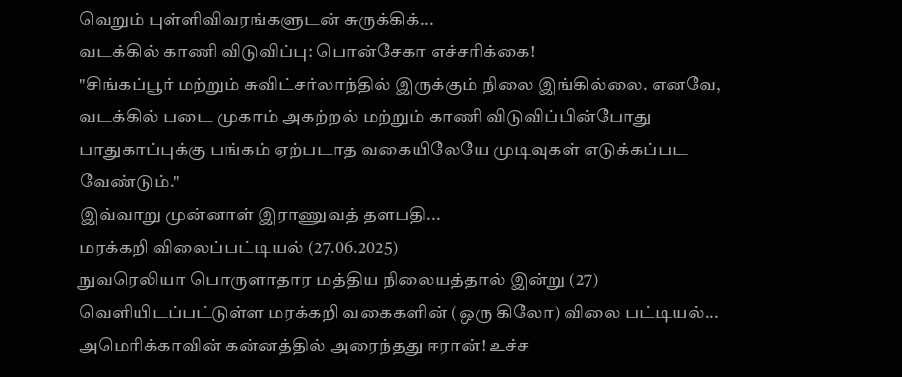வெறும் புள்ளிவிவரங்களுடன் சுருக்கிக்...
வடக்கில் காணி விடுவிப்பு: பொன்சேகா எச்சரிக்கை!
"சிங்கப்பூர் மற்றும் சுவிட்சர்லாந்தில் இருக்கும் நிலை இங்கில்லை. எனவே, வடக்கில் படை முகாம் அகற்றல் மற்றும் காணி விடுவிப்பின்போது பாதுகாப்புக்கு பங்கம் ஏற்படாத வகையிலேயே முடிவுகள் எடுக்கப்பட வேண்டும்."
இவ்வாறு முன்னாள் இராணுவத் தளபதி...
மரக்கறி விலைப்பட்டியல் (27.06.2025)
நுவரெலியா பொருளாதார மத்திய நிலையத்தால் இன்று (27) வெளியிடப்பட்டுள்ள மரக்கறி வகைகளின் (ஒரு கிலோ) விலை பட்டியல்...
அமெரிக்காவின் கன்னத்தில் அரைந்தது ஈரான்! உச்ச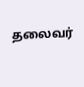தலைவர்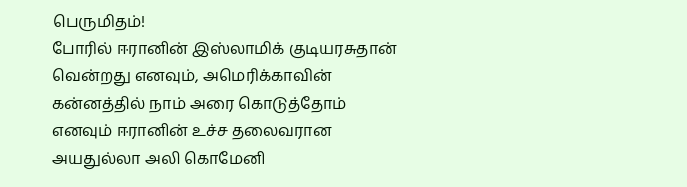பெருமிதம்!
போரில் ஈரானின் இஸ்லாமிக் குடியரசுதான் வென்றது எனவும், அமெரிக்காவின் கன்னத்தில் நாம் அரை கொடுத்தோம் எனவும் ஈரானின் உச்ச தலைவரான அயதுல்லா அலி கொமேனி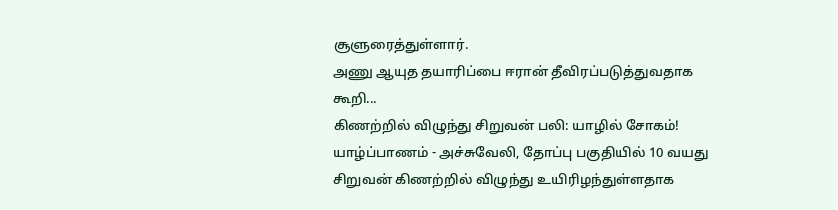சூளுரைத்துள்ளார்.
அணு ஆயுத தயாரிப்பை ஈரான் தீவிரப்படுத்துவதாக கூறி...
கிணற்றில் விழுந்து சிறுவன் பலி: யாழில் சோகம்!
யாழ்ப்பாணம் - அச்சுவேலி, தோப்பு பகுதியில் 10 வயது சிறுவன் கிணற்றில் விழுந்து உயிரிழந்துள்ளதாக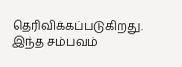தெரிவிக்கப்படுகிறது.
இந்த சம்பவம்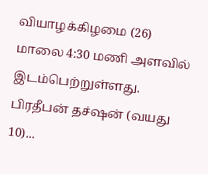வியாழக்கிழமை (26) மாலை 4:30 மணி அளவில் இடம்பெற்றுள்ளது. பிரதீபன் தச்ஷன் (வயது 10)...